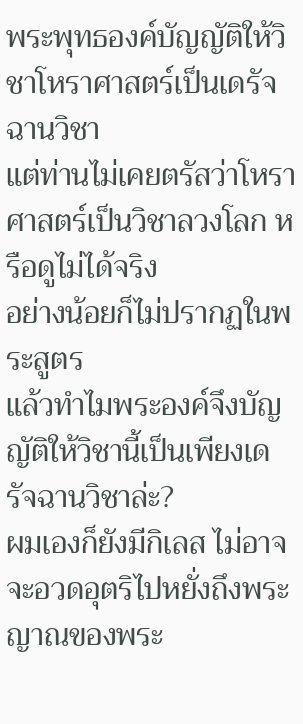พระพุทธองค์บัญญัติให้วิชาโหราศาสตร์เป็นเดรัจฉานวิชา
แต่ท่านไม่เคยตรัสว่าโหราศาสตร์เป็นวิชาลวงโลก หรือดูไม่ได้จริง
อย่างน้อยก็ไม่ปรากฏในพระสูตร
แล้วทำไมพระองค์จึงบัญญัติให้วิชานี้เป็นเพียงเดรัจฉานวิชาล่ะ?
ผมเองก็ยังมีกิเลส ไม่อาจจะอวดอุตริไปหยั่งถึงพระญาณของพระ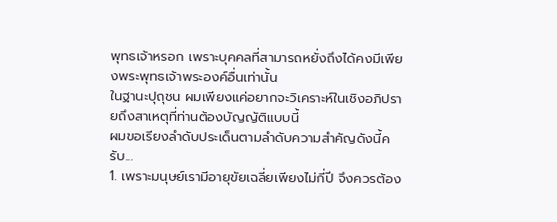พุทธเจ้าหรอก เพราะบุคคลที่สามารถหยั่งถึงได้คงมีเพียงพระพุทธเจ้าพระองค์อื่นเท่านั้น
ในฐานะปุถุชน ผมเพียงแค่อยากจะวิเคราะห์ในเชิงอภิปรายถึงสาเหตุที่ท่านต้องบัญญัติแบบนี้
ผมขอเรียงลำดับประเด็นตามลำดับความสำคัญดังนี้ครับ...
1. เพราะมนุษย์เรามีอายุขัยเฉลี่ยเพียงไม่กี่ปี จึงควรต้อง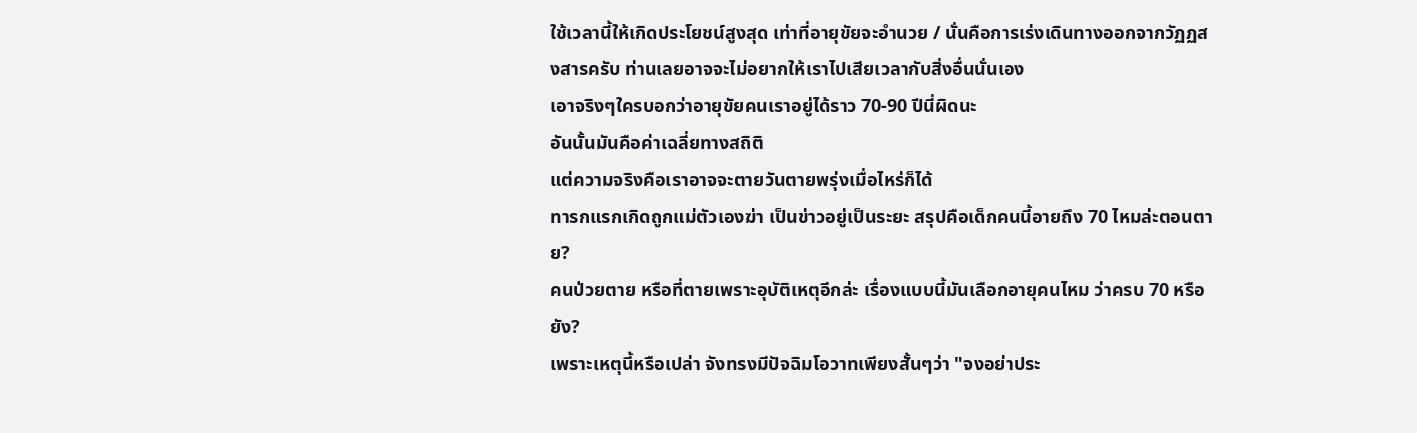ใช้เวลานี้ให้เกิดประโยชน์สูงสุด เท่าที่อายุขัยจะอำนวย / นั่นคือการเร่งเดินทางออกจากวัฏฏสงสารครับ ท่านเลยอาจจะไม่อยากให้เราไปเสียเวลากับสิ่งอื่นนั่นเอง
เอาจริงๆใครบอกว่าอายุขัยคนเราอยู่ได้ราว 70-90 ปีนี่ผิดนะ
อันนั้นมันคือค่าเฉลี่ยทางสถิติ
แต่ความจริงคือเราอาจจะตายวันตายพรุ่งเมื่อไหร่ก็ได้
ทารกแรกเกิดถูกแม่ตัวเองฆ่า เป็นข่าวอยู่เป็นระยะ สรุปคือเด็กคนนี้อายถึง 70 ไหมล่ะตอนตาย?
คนป่วยตาย หรือที่ตายเพราะอุบัติเหตุอีกล่ะ เรื่องแบบนี้มันเลือกอายุคนไหม ว่าครบ 70 หรือยัง?
เพราะเหตุนี้หรือเปล่า จังทรงมีปัจฉิมโอวาทเพียงสั้นๆว่า "จงอย่าประ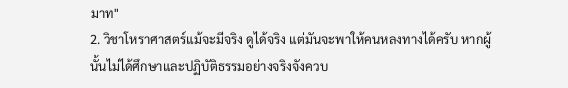มาท"
2. วิชาโหราศาสตร์แม้จะมีจริง ดูได้จริง แต่มันจะพาให้คนหลงทางได้ครับ หากผู้นั้นไม่ได้ศึกษาและปฏิบัติธรรมอย่างจริงจังควบ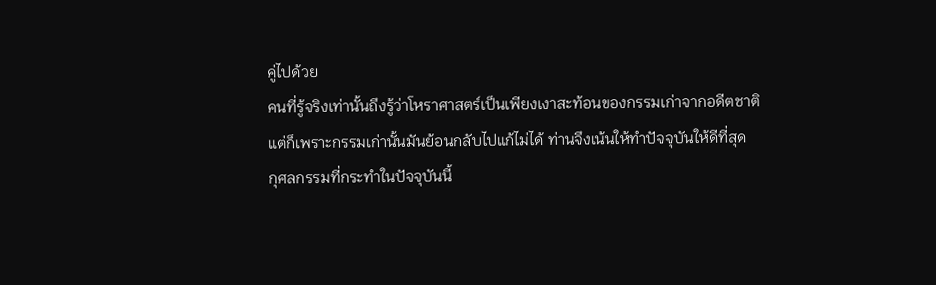คู่ไปด้วย
คนที่รู้จริงเท่านั้นถึงรู้ว่าโหราศาสตร์เป็นเพียงเงาสะท้อนของกรรมเก่าจากอดีตชาติ
แต่ก็เพราะกรรมเก่านั้นมันย้อนกลับไปแก้ไม่ได้ ท่านจึงเน้นให้ทำปัจจุบันให้ดีที่สุด
กุศลกรรมที่กระทำในปัจจุบันนี้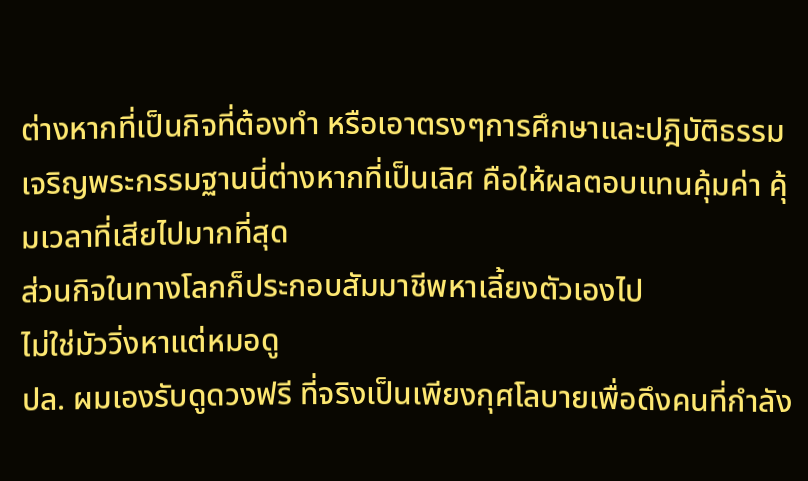ต่างหากที่เป็นกิจที่ต้องทำ หรือเอาตรงๆการศึกษาและปฎิบัติธรรม เจริญพระกรรมฐานนี่ต่างหากที่เป็นเลิศ คือให้ผลตอบแทนคุ้มค่า คุ้มเวลาที่เสียไปมากที่สุด
ส่วนกิจในทางโลกก็ประกอบสัมมาชีพหาเลี้ยงตัวเองไป
ไม่ใช่มัววิ่งหาแต่หมอดู
ปล. ผมเองรับดูดวงฟรี ที่จริงเป็นเพียงกุศโลบายเพื่อดึงคนที่กำลัง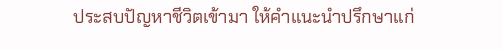ประสบปัญหาชีวิตเข้ามา ให้คำแนะนำปรึกษาแก่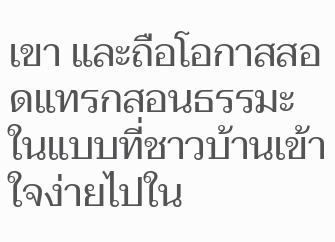เขา และถือโอกาสสอดแทรกสอนธรรมะในแบบที่ชาวบ้านเข้าใจง่ายไปใน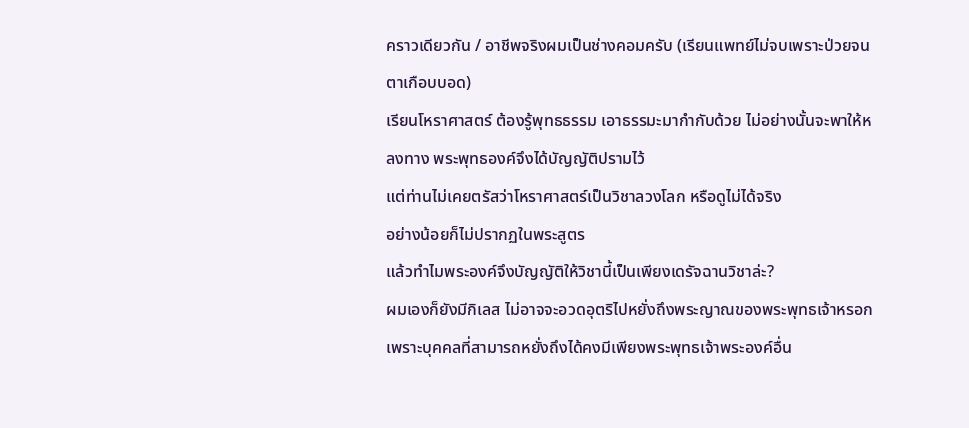คราวเดียวกัน / อาชีพจริงผมเป็นช่างคอมครับ (เรียนแพทย์ไม่จบเพราะป่วยจนตาเกือบบอด)
เรียนโหราศาสตร์ ต้องรู้พุทธธรรม เอาธรรมะมากำกับด้วย ไม่อย่างนั้นจะพาให้หลงทาง พระพุทธองค์จึงได้บัญญัติปรามไว้
แต่ท่านไม่เคยตรัสว่าโหราศาสตร์เป็นวิชาลวงโลก หรือดูไม่ได้จริง
อย่างน้อยก็ไม่ปรากฏในพระสูตร
แล้วทำไมพระองค์จึงบัญญัติให้วิชานี้เป็นเพียงเดรัจฉานวิชาล่ะ?
ผมเองก็ยังมีกิเลส ไม่อาจจะอวดอุตริไปหยั่งถึงพระญาณของพระพุทธเจ้าหรอก เพราะบุคคลที่สามารถหยั่งถึงได้คงมีเพียงพระพุทธเจ้าพระองค์อื่น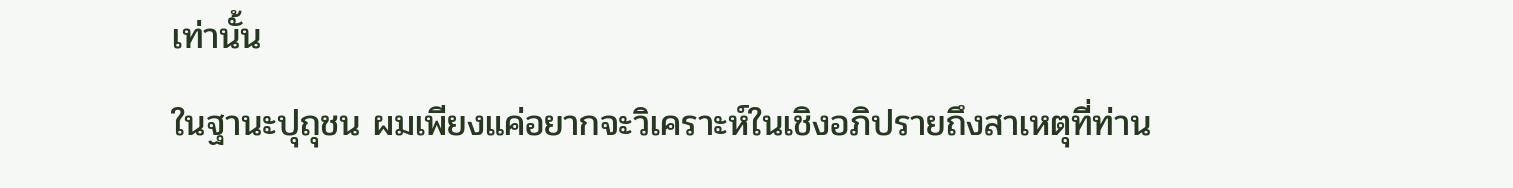เท่านั้น
ในฐานะปุถุชน ผมเพียงแค่อยากจะวิเคราะห์ในเชิงอภิปรายถึงสาเหตุที่ท่าน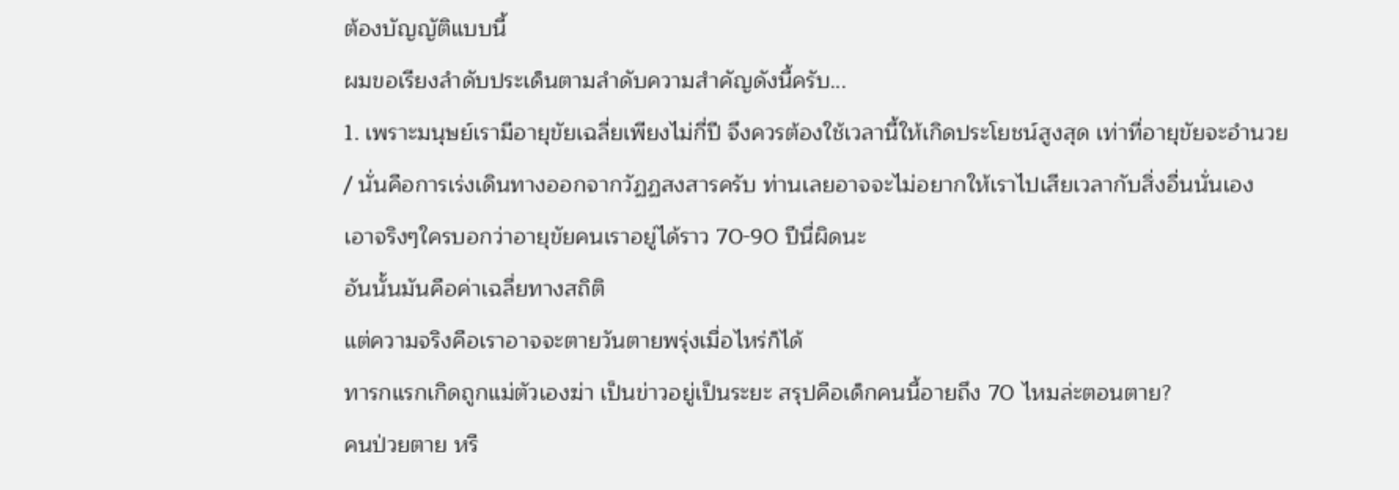ต้องบัญญัติแบบนี้
ผมขอเรียงลำดับประเด็นตามลำดับความสำคัญดังนี้ครับ...
1. เพราะมนุษย์เรามีอายุขัยเฉลี่ยเพียงไม่กี่ปี จึงควรต้องใช้เวลานี้ให้เกิดประโยชน์สูงสุด เท่าที่อายุขัยจะอำนวย / นั่นคือการเร่งเดินทางออกจากวัฏฏสงสารครับ ท่านเลยอาจจะไม่อยากให้เราไปเสียเวลากับสิ่งอื่นนั่นเอง
เอาจริงๆใครบอกว่าอายุขัยคนเราอยู่ได้ราว 70-90 ปีนี่ผิดนะ
อันนั้นมันคือค่าเฉลี่ยทางสถิติ
แต่ความจริงคือเราอาจจะตายวันตายพรุ่งเมื่อไหร่ก็ได้
ทารกแรกเกิดถูกแม่ตัวเองฆ่า เป็นข่าวอยู่เป็นระยะ สรุปคือเด็กคนนี้อายถึง 70 ไหมล่ะตอนตาย?
คนป่วยตาย หรื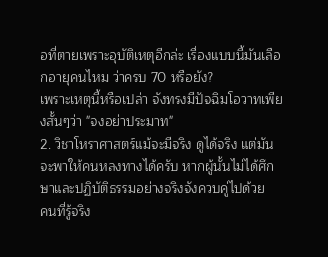อที่ตายเพราะอุบัติเหตุอีกล่ะ เรื่องแบบนี้มันเลือกอายุคนไหม ว่าครบ 70 หรือยัง?
เพราะเหตุนี้หรือเปล่า จังทรงมีปัจฉิมโอวาทเพียงสั้นๆว่า "จงอย่าประมาท"
2. วิชาโหราศาสตร์แม้จะมีจริง ดูได้จริง แต่มันจะพาให้คนหลงทางได้ครับ หากผู้นั้นไม่ได้ศึกษาและปฏิบัติธรรมอย่างจริงจังควบคู่ไปด้วย
คนที่รู้จริง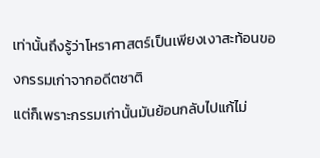เท่านั้นถึงรู้ว่าโหราศาสตร์เป็นเพียงเงาสะท้อนของกรรมเก่าจากอดีตชาติ
แต่ก็เพราะกรรมเก่านั้นมันย้อนกลับไปแก้ไม่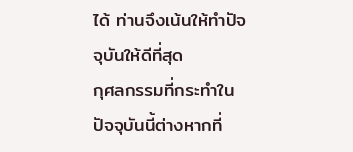ได้ ท่านจึงเน้นให้ทำปัจจุบันให้ดีที่สุด
กุศลกรรมที่กระทำในปัจจุบันนี้ต่างหากที่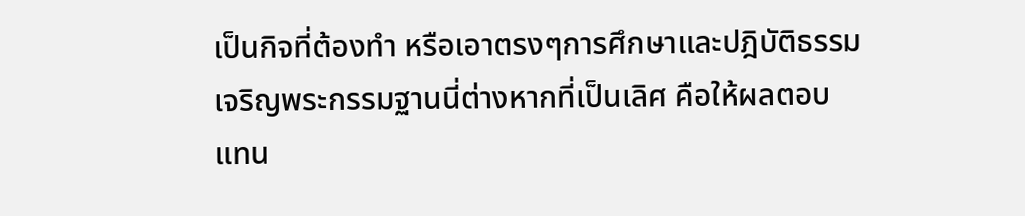เป็นกิจที่ต้องทำ หรือเอาตรงๆการศึกษาและปฎิบัติธรรม เจริญพระกรรมฐานนี่ต่างหากที่เป็นเลิศ คือให้ผลตอบแทน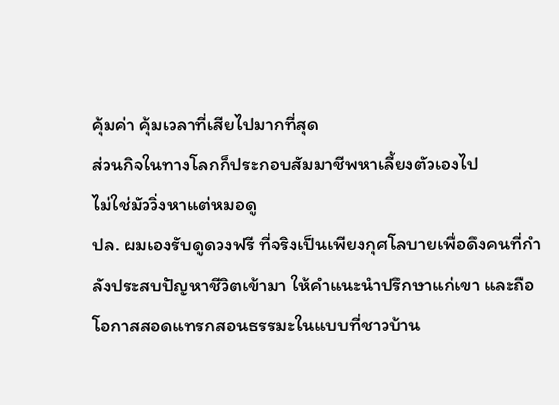คุ้มค่า คุ้มเวลาที่เสียไปมากที่สุด
ส่วนกิจในทางโลกก็ประกอบสัมมาชีพหาเลี้ยงตัวเองไป
ไม่ใช่มัววิ่งหาแต่หมอดู
ปล. ผมเองรับดูดวงฟรี ที่จริงเป็นเพียงกุศโลบายเพื่อดึงคนที่กำลังประสบปัญหาชีวิตเข้ามา ให้คำแนะนำปรึกษาแก่เขา และถือโอกาสสอดแทรกสอนธรรมะในแบบที่ชาวบ้าน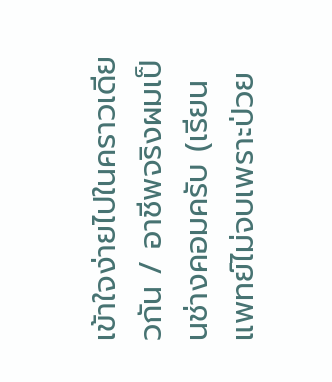เข้าใจง่ายไปในคราวเดียวกัน / อาชีพจริงผมเป็นช่างคอมครับ (เรียนแพทย์ไม่จบเพราะป่วย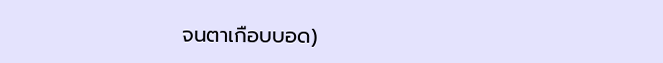จนตาเกือบบอด)